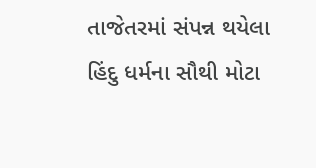તાજેતરમાં સંપન્ન થયેલા હિંદુ ધર્મના સૌથી મોટા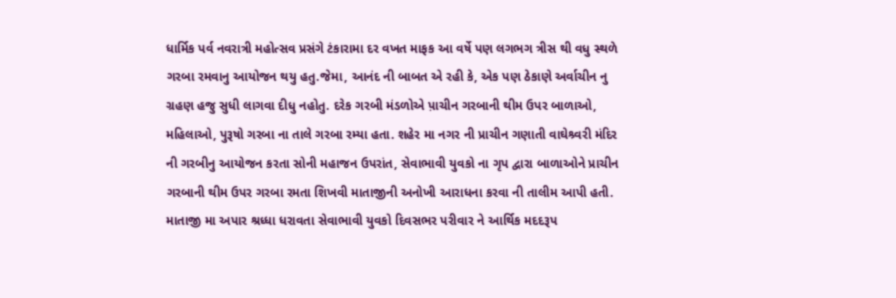ધાર્મિક પર્વ નવરાત્રી મહોત્સવ પ્રસંગે ટંકારામા દર વખત માફક આ વર્ષે પણ લગભગ ત્રીસ થી વધુ સ્થળે ગરબા રમવાનુ આયોજન થયુ હતુ.જેમા, આનંદ ની બાબત એ રહી કે, એક પણ ઠેકાણે અર્વાચીન નુ ગ્રહણ હજુ સુધી લાગવા દીધુ નહોતુ. દરેક ગરબી મંડળોએ પ઼ાચીન ગરબાની થીમ ઉપર બાળાઓ, મહિલાઓ, પુરૂષો ગરબા ના તાલે ગરબા રમ્યા હતા. શહેર મા નગર ની પ્રાચીન ગણાતી વાઘેશ્ર્વરી મંદિર ની ગરબીનુ આયોજન કરતા સોની મહાજન ઉપરાંત, સેવાભાવી યુવકો ના ગૃપ દ્વારા બાળાઓને પ્રાચીન ગરબાની થીમ ઉપર ગરબા રમતા શિખવી માતાજીની અનોખી આરાધના કરવા ની તાલીમ આપી હતી. માતાજી મા અપાર શ્રધ્ધા ધરાવતા સેવાભાવી યુવકો દિવસભર પરીવાર ને આર્થિક મદદરૂપ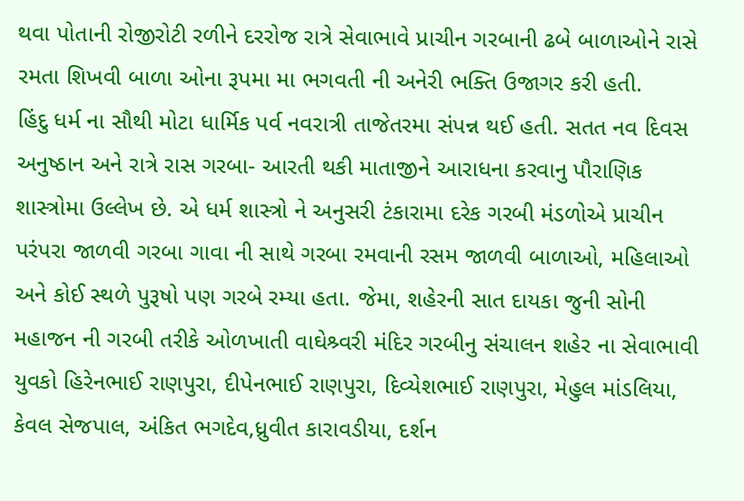થવા પોતાની રોજીરોટી રળીને દરરોજ રાત્રે સેવાભાવે પ્રાચીન ગરબાની ઢબે બાળાઓને રાસે રમતા શિખવી બાળા ઓના રૂપમા મા ભગવતી ની અનેરી ભક્તિ ઉજાગર કરી હતી.
હિંદુ ધર્મ ના સૌથી મોટા ધાર્મિક પર્વ નવરાત્રી તાજેતરમા સંપન્ન થઈ હતી. સતત નવ દિવસ અનુષ્ઠાન અને રાત્રે રાસ ગરબા- આરતી થકી માતાજીને આરાધના કરવાનુ પૌરાણિક શાસ્ત્રોમા ઉલ્લેખ છે. એ ધર્મ શાસ્ત્રો ને અનુસરી ટંકારામા દરેક ગરબી મંડળોએ પ્રાચીન પરંપરા જાળવી ગરબા ગાવા ની સાથે ગરબા રમવાની રસમ જાળવી બાળાઓ, મહિલાઓ અને કોઈ સ્થળે પુરૂષો પણ ગરબે રમ્યા હતા. જેમા, શહેરની સાત દાયકા જુની સોની મહાજન ની ગરબી તરીકે ઓળખાતી વાઘેશ્ર્વરી મંદિર ગરબીનુ સંચાલન શહેર ના સેવાભાવી યુવકો હિરેનભાઈ રાણપુરા, દીપેનભાઈ રાણપુરા, દિવ્યેશભાઈ રાણપુરા, મેહુલ માંડલિયા, કેવલ સેજપાલ, અંકિત ભગદેવ,ધ્રુવીત કારાવડીયા, દર્શન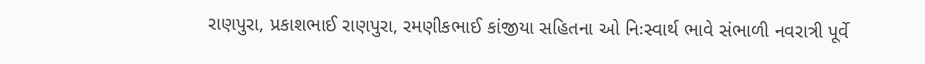રાણપુરા, પ્રકાશભાઈ રાણપુરા, રમણીકભાઈ કાંજીયા સહિતના ઓ નિઃસ્વાર્થ ભાવે સંભાળી નવરાત્રી પૂર્વે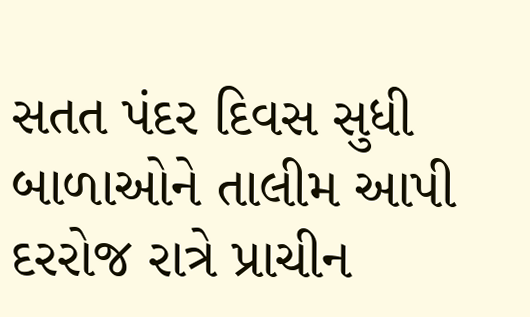સતત પંદર દિવસ સુધી બાળાઓને તાલીમ આપી દરરોજ રાત્રે પ્રાચીન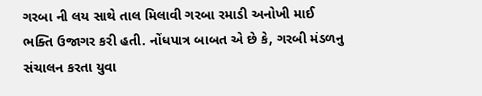ગરબા ની લય સાથે તાલ મિલાવી ગરબા રમાડી અનોખી માઈ ભક્તિ ઉજાગર કરી હતી. નોંધપાત્ર બાબત એ છે કે, ગરબી મંડળનુ સંચાલન કરતા યુવા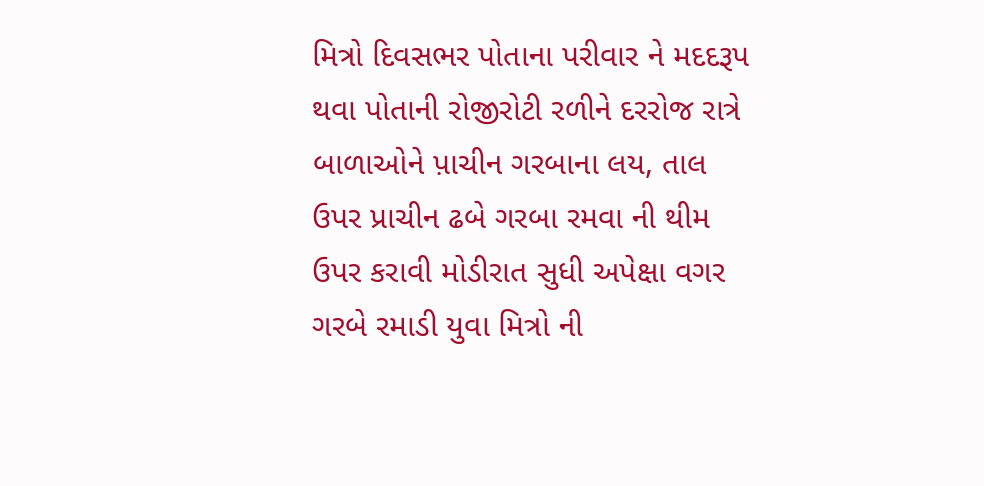મિત્રો દિવસભર પોતાના પરીવાર ને મદદરૂપ થવા પોતાની રોજીરોટી રળીને દરરોજ રાત્રે બાળાઓને પ઼ાચીન ગરબાના લય, તાલ ઉપર પ્રાચીન ઢબે ગરબા રમવા ની થીમ ઉપર કરાવી મોડીરાત સુધી અપેક્ષા વગર ગરબે રમાડી યુવા મિત્રો ની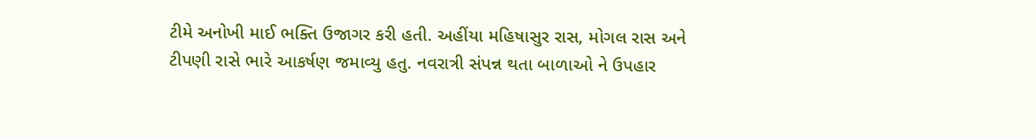ટીમે અનોખી માઈ ભક્તિ ઉજાગર કરી હતી. અહીંયા મહિષાસુર રાસ, મોગલ રાસ અને ટીપણી રાસે ભારે આકર્ષણ જમાવ્યુ હતુ. નવરાત્રી સંપન્ન થતા બાળાઓ ને ઉપહાર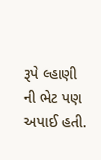રૂપે લ્હાણી ની ભેટ પણ અપાઈ હતી.